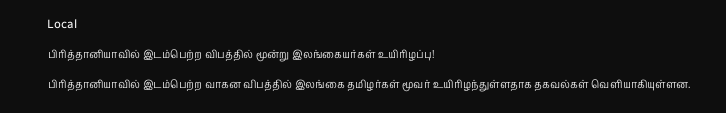Local

பிரித்தானியாவில் இடம்பெற்ற விபத்தில் மூன்று இலங்கையர்கள் உயிரிழப்பு!

பிரித்தானியாவில் இடம்பெற்ற வாகன விபத்தில் இலங்கை தமிழர்கள் மூவர் உயிரிழந்துள்ளதாக தகவல்கள் வெளியாகியுள்ளன.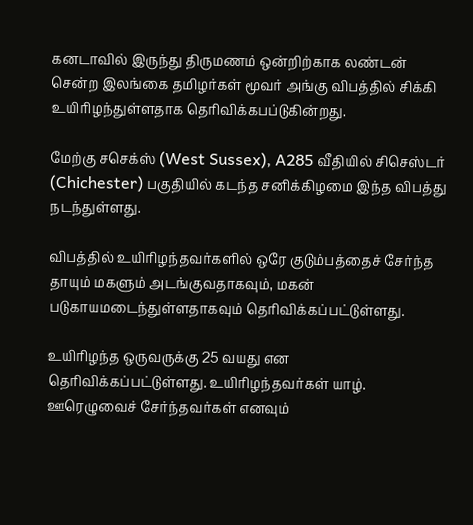கனடாவில் இருந்து திருமணம் ஒன்றிற்காக லண்டன் சென்ற இலங்கை தமிழர்கள் மூவர் அங்கு விபத்தில் சிக்கி உயிரிழந்துள்ளதாக தெரிவிக்கபப்டுகின்றது.

மேற்கு சசெக்ஸ் (West Sussex), A285 வீதியில் சிசெஸ்டர் (Chichester) பகுதியில் கடந்த சனிக்கிழமை இந்த விபத்து நடந்துள்ளது.

விபத்தில் உயிரிழந்தவர்களில் ஒரே குடும்பத்தைச் சேர்ந்த தாயும் மகளும் அடங்குவதாகவும், மகன் படுகாயமடைந்துள்ளதாகவும் தெரிவிக்கப்பட்டுள்ளது.

உயிரிழந்த ஒருவருக்கு 25 வயது என தெரிவிக்கப்பட்டுள்ளது. உயிரிழந்தவர்கள் யாழ். ஊரெழுவைச் சேர்ந்தவர்கள் எனவும்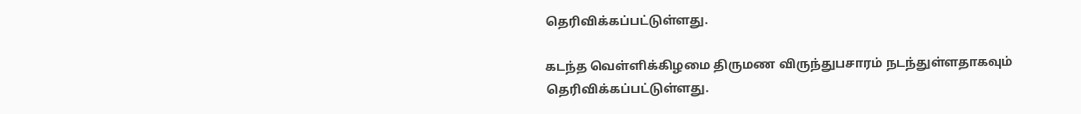தெரிவிக்கப்பட்டுள்ளது.

கடந்த வெள்ளிக்கிழமை திருமண விருந்துபசாரம் நடந்துள்ளதாகவும் தெரிவிக்கப்பட்டுள்ளது.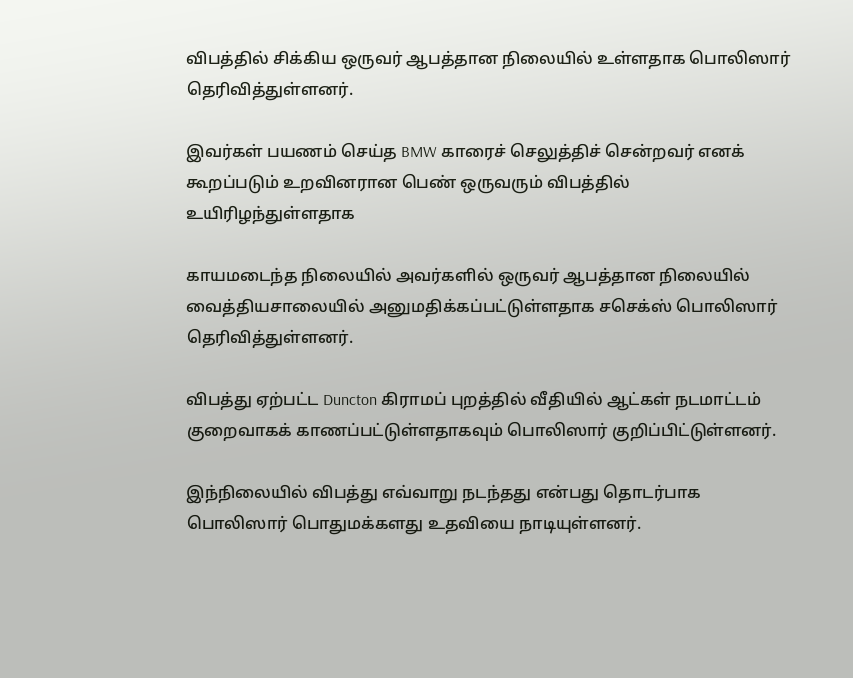விபத்தில் சிக்கிய ஒருவர் ஆபத்தான நிலையில் உள்ளதாக பொலிஸார் தெரிவித்துள்ளனர்.

இவர்கள் பயணம் செய்த BMW காரைச் செலுத்திச் சென்றவர் எனக் கூறப்படும் உறவினரான பெண் ஒருவரும் விபத்தில் உயிரிழந்துள்ளதாக

காயமடைந்த நிலையில் அவர்களில் ஒருவர் ஆபத்தான நிலையில் வைத்தியசாலையில் அனுமதிக்கப்பட்டுள்ளதாக சசெக்ஸ் பொலிஸார் தெரிவித்துள்ளனர்.

விபத்து ஏற்பட்ட Duncton கிராமப் புறத்தில் வீதியில் ஆட்கள் நடமாட்டம் குறைவாகக் காணப்பட்டுள்ளதாகவும் பொலிஸார் குறிப்பிட்டுள்ளனர்.

இந்நிலையில் விபத்து எவ்வாறு நடந்தது என்பது தொடர்பாக பொலிஸார் பொதுமக்களது உதவியை நாடியுள்ளனர்.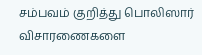சம்பவம் குறித்து பொலிஸார் விசாரணைகளை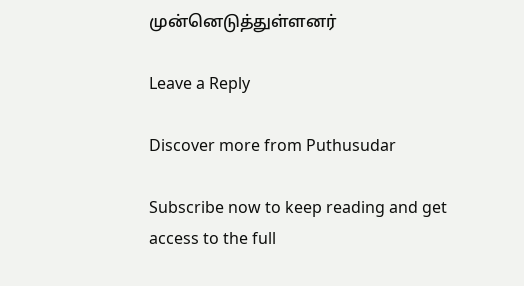முன்னெடுத்துள்ளனர்

Leave a Reply

Discover more from Puthusudar

Subscribe now to keep reading and get access to the full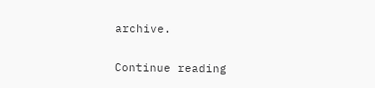archive.

Continue reading